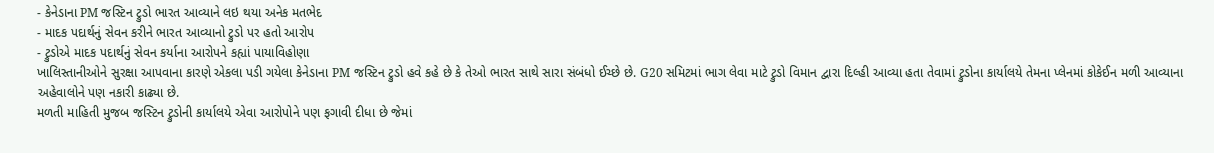- કેનેડાના PM જસ્ટિન ટ્રુડો ભારત આવ્યાને લઇ થયા અનેક મતભેદ
- માદક પદાર્થનું સેવન કરીને ભારત આવ્યાનો ટ્રુડો પર હતો આરોપ
- ટ્રુડોએ માદક પદાર્થનું સેવન કર્યાના આરોપને કહ્યાં પાયાવિહોણા
ખાલિસ્તાનીઓને સુરક્ષા આપવાના કારણે એકલા પડી ગયેલા કેનેડાના PM જસ્ટિન ટ્રુડો હવે કહે છે કે તેઓ ભારત સાથે સારા સંબંધો ઈચ્છે છે. G20 સમિટમાં ભાગ લેવા માટે ટ્રુડો વિમાન દ્વારા દિલ્હી આવ્યા હતા તેવામાં ટ્રુડોના કાર્યાલયે તેમના પ્લેનમાં કોકેઈન મળી આવ્યાના અહેવાલોને પણ નકારી કાઢ્યા છે.
મળતી માહિતી મુજબ જસ્ટિન ટ્રુડોની કાર્યાલયે એવા આરોપોને પણ ફગાવી દીધા છે જેમાં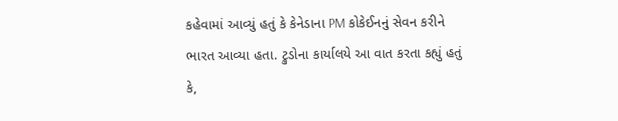કહેવામાં આવ્યું હતું કે કેનેડાના PM કોકેઈનનું સેવન કરીને ભારત આવ્યા હતા. ટ્રુડોના કાર્યાલયે આ વાત કરતા કહ્યું હતું કે,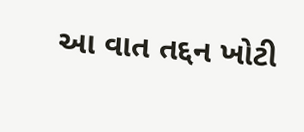આ વાત તદ્દન ખોટી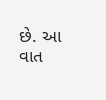છે. આ વાત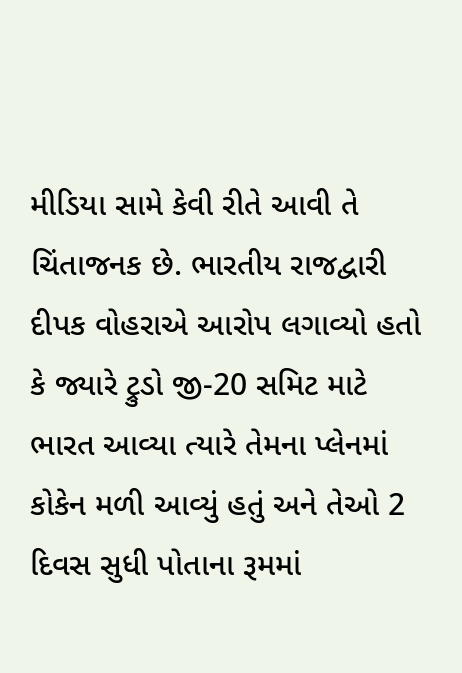મીડિયા સામે કેવી રીતે આવી તે ચિંતાજનક છે. ભારતીય રાજદ્વારી દીપક વોહરાએ આરોપ લગાવ્યો હતો કે જ્યારે ટ્રુડો જી-20 સમિટ માટે ભારત આવ્યા ત્યારે તેમના પ્લેનમાં કોકેન મળી આવ્યું હતું અને તેઓ 2 દિવસ સુધી પોતાના રૂમમાં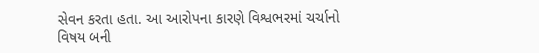સેવન કરતા હતા. આ આરોપના કારણે વિશ્વભરમાં ચર્ચાનો વિષય બની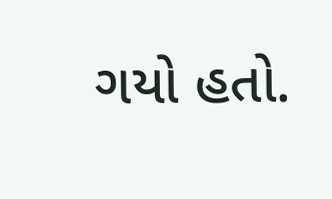ગયો હતો.